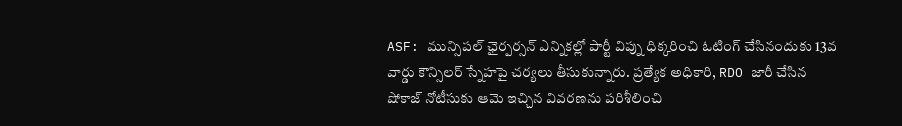ASF: మున్సిపల్ ఛైర్పర్సన్ ఎన్నికల్లో పార్టీ విప్ను ధిక్కరించి ఓటింగ్ చేసినందుకు 13వ వార్డు కౌన్సిలర్ స్నేహపై చర్యలు తీసుకున్నారు. ప్రత్యేక అధికారి, RDO జారీ చేసిన షోకాజ్ నోటీసుకు ఆమె ఇచ్చిన వివరణను పరిశీలించి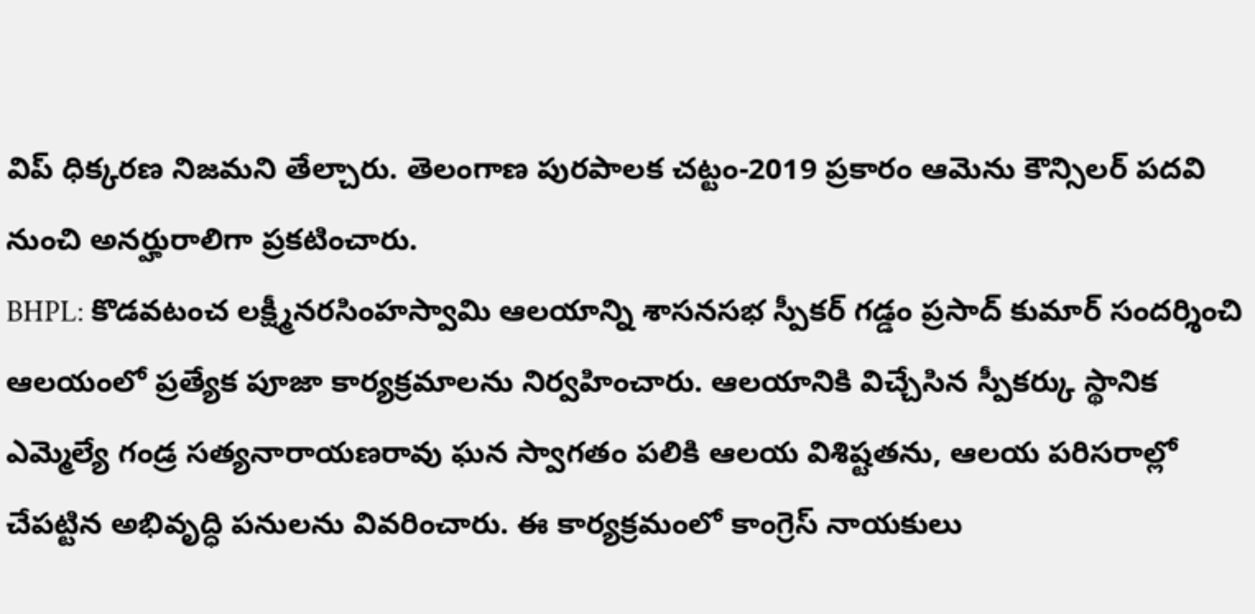విప్ ధిక్కరణ నిజమని తేల్చారు. తెలంగాణ పురపాలక చట్టం-2019 ప్రకారం ఆమెను కౌన్సిలర్ పదవి నుంచి అనర్హురాలిగా ప్రకటించారు.
BHPL: కొడవటంచ లక్ష్మీనరసింహస్వామి ఆలయాన్ని శాసనసభ స్పీకర్ గడ్డం ప్రసాద్ కుమార్ సందర్శించి ఆలయంలో ప్రత్యేక పూజా కార్యక్రమాలను నిర్వహించారు. ఆలయానికి విచ్చేసిన స్పీకర్కు స్థానిక ఎమ్మెల్యే గండ్ర సత్యనారాయణరావు ఘన స్వాగతం పలికి ఆలయ విశిష్టతను, ఆలయ పరిసరాల్లో చేపట్టిన అభివృద్ధి పనులను వివరించారు. ఈ కార్యక్రమంలో కాంగ్రెస్ నాయకులు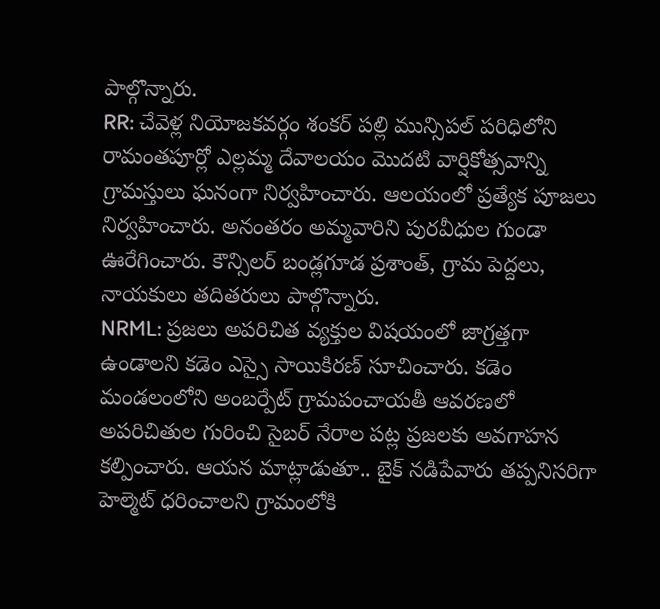పాల్గొన్నారు.
RR: చేవెళ్ల నియోజకవర్గం శంకర్ పల్లి మున్సిపల్ పరిధిలోని రామంతపూర్లో ఎల్లమ్మ దేవాలయం మొదటి వార్షికోత్సవాన్ని గ్రామస్తులు ఘనంగా నిర్వహించారు. ఆలయంలో ప్రత్యేక పూజలు నిర్వహించారు. అనంతరం అమ్మవారిని పురవీధుల గుండా ఊరేగించారు. కౌన్సిలర్ బండ్లగూడ ప్రశాంత్, గ్రామ పెద్దలు, నాయకులు తదితరులు పాల్గొన్నారు.
NRML: ప్రజలు అపరిచిత వ్యక్తుల విషయంలో జాగ్రత్తగా ఉండాలని కడెం ఎస్సై సాయికిరణ్ సూచించారు. కడెం మండలంలోని అంబర్పేట్ గ్రామపంచాయతీ ఆవరణలో అపరిచితుల గురించి సైబర్ నేరాల పట్ల ప్రజలకు అవగాహన కల్పించారు. ఆయన మాట్లాడుతూ.. బైక్ నడిపేవారు తప్పనిసరిగా హెల్మెట్ ధరించాలని గ్రామంలోకి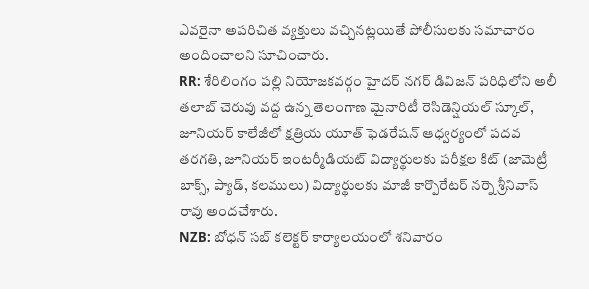ఎవరైనా అపరిచిత వ్యక్తులు వచ్చినట్లయితే పోలీసులకు సమాచారం అందించాలని సూచించారు.
RR: శేరిలింగం పల్లి నియోజకవర్గం హైదర్ నగర్ డివిజన్ పరిధిలోని అలీ తలాబ్ చెరువు వద్ద ఉన్న తెలంగాణ మైనారిటీ రెసిడెన్షియల్ స్కూల్, జూనియర్ కాలేజీలో క్షత్రియ యూత్ ఫెడరేషన్ ఆధ్వర్యంలో పదవ తరగతి, జూనియర్ ఇంటర్మీడియట్ విద్యార్థులకు పరీక్షల కిట్ (జామెట్రీ బాక్స్, ప్యాడ్, కలములు) విద్యార్థులకు మాజీ కార్పొరేటర్ నర్నె శ్రీనివాస్ రావు అందచేశారు.
NZB: బోధన్ సబ్ కలెక్టర్ కార్యాలయంలో శనివారం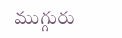ముగ్గురు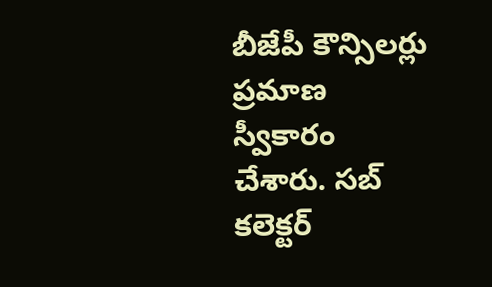బీజేపీ కౌన్సిలర్లు ప్రమాణ స్వీకారం చేశారు. సబ్ కలెక్టర్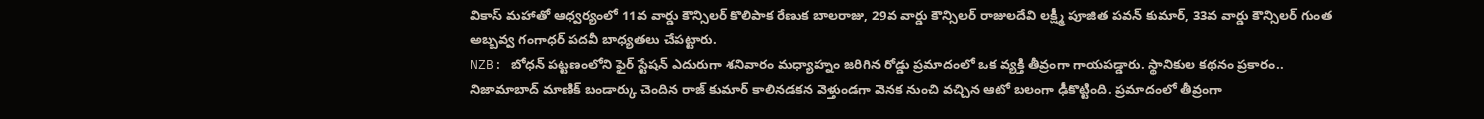వికాస్ మహాతో ఆధ్వర్యంలో 11వ వార్డు కౌన్సిలర్ కొలిపాక రేణుక బాలరాజు, 29వ వార్డు కౌన్సిలర్ రాజులదేవి లక్ష్మీ పూజిత పవన్ కుమార్, 33వ వార్డు కౌన్సిలర్ గుంత అబ్బవ్వ గంగాధర్ పదవీ బాధ్యతలు చేపట్టారు.
NZB: బోధన్ పట్టణంలోని ఫైర్ స్టేషన్ ఎదురుగా శనివారం మధ్యాహ్నం జరిగిన రోడ్డు ప్రమాదంలో ఒక వ్యక్తి తీవ్రంగా గాయపడ్డారు. స్థానికుల కథనం ప్రకారం.. నిజామాబాద్ మాణిక్ బండార్కు చెందిన రాజ్ కుమార్ కాలినడకన వెళ్తుండగా వెనక నుంచి వచ్చిన ఆటో బలంగా ఢీకొట్టింది. ప్రమాదంలో తీవ్రంగా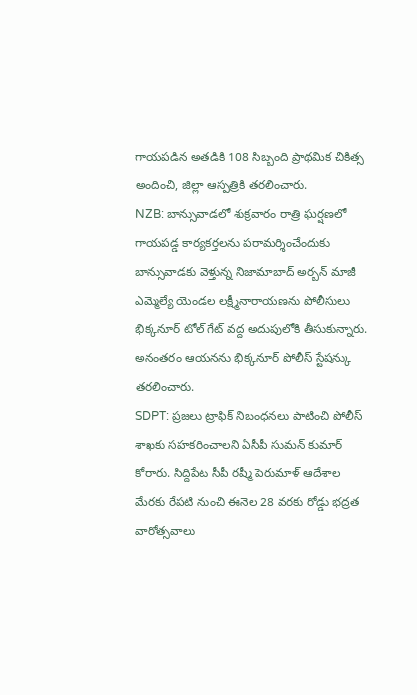గాయపడిన అతడికి 108 సిబ్బంది ప్రాథమిక చికిత్స అందించి, జిల్లా ఆస్పత్రికి తరలించారు.
NZB: బాన్సువాడలో శుక్రవారం రాత్రి ఘర్షణలో గాయపడ్డ కార్యకర్తలను పరామర్శించేందుకు బాన్సువాడకు వెళ్తున్న నిజామాబాద్ అర్బన్ మాజీ ఎమ్మెల్యే యెండల లక్ష్మీనారాయణను పోలీసులు భిక్కనూర్ టోల్ గేట్ వద్ద అదుపులోకి తీసుకున్నారు. అనంతరం ఆయనను భిక్కనూర్ పోలీస్ స్టేషన్కు తరలించారు.
SDPT: ప్రజలు ట్రాఫిక్ నిబంధనలు పాటించి పోలీస్ శాఖకు సహకరించాలని ఏసీపీ సుమన్ కుమార్ కోరారు. సిద్దిపేట సీపీ రష్మీ పెరుమాళ్ ఆదేశాల మేరకు రేపటి నుంచి ఈనెల 28 వరకు రోడ్డు భద్రత వారోత్సవాలు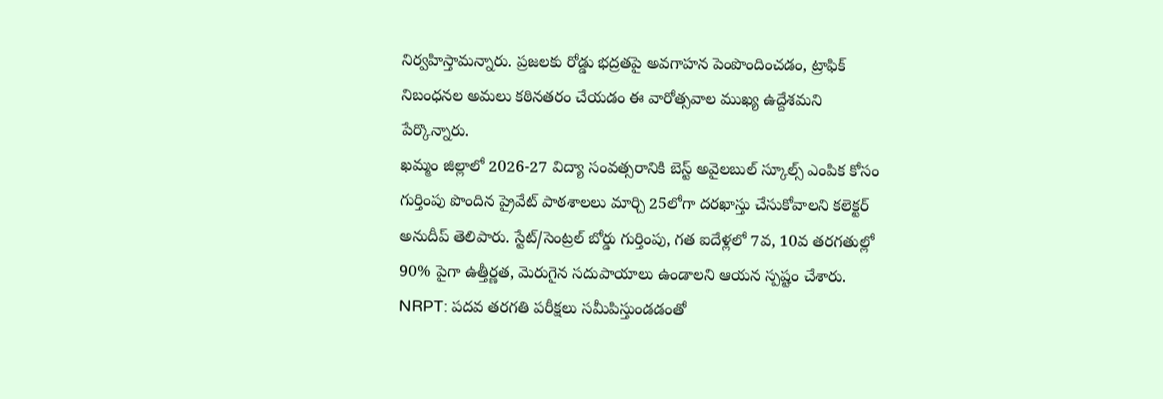నిర్వహిస్తామన్నారు. ప్రజలకు రోడ్డు భద్రతపై అవగాహన పెంపొందించడం, ట్రాఫిక్ నిబంధనల అమలు కఠినతరం చేయడం ఈ వారోత్సవాల ముఖ్య ఉద్దేశమని పేర్కొన్నారు.
ఖమ్మం జిల్లాలో 2026-27 విద్యా సంవత్సరానికి బెస్ట్ అవైలబుల్ స్కూల్స్ ఎంపిక కోసం గుర్తింపు పొందిన ప్రైవేట్ పాఠశాలలు మార్చి 25లోగా దరఖాస్తు చేసుకోవాలని కలెక్టర్ అనుదీప్ తెలిపారు. స్టేట్/సెంట్రల్ బోర్డు గుర్తింపు, గత ఐదేళ్లలో 7వ, 10వ తరగతుల్లో 90% పైగా ఉత్తీర్ణత, మెరుగైన సదుపాయాలు ఉండాలని ఆయన స్పష్టం చేశారు.
NRPT: పదవ తరగతి పరీక్షలు సమీపిస్తుండడంతో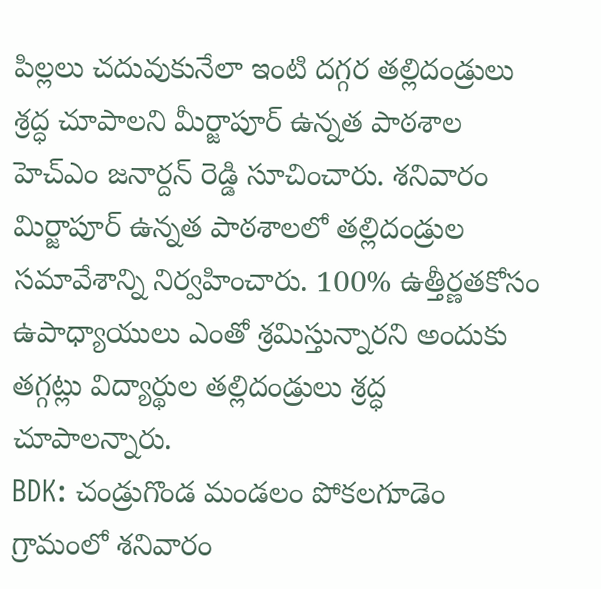పిల్లలు చదువుకునేలా ఇంటి దగ్గర తల్లిదండ్రులు శ్రద్ధ చూపాలని మీర్జాపూర్ ఉన్నత పాఠశాల హెచ్ఎం జనార్దన్ రెడ్డి సూచించారు. శనివారం మిర్జాపూర్ ఉన్నత పాఠశాలలో తల్లిదండ్రుల సమావేశాన్ని నిర్వహించారు. 100% ఉత్తీర్ణతకోసం ఉపాధ్యాయులు ఎంతో శ్రమిస్తున్నారని అందుకు తగ్గట్లు విద్యార్థుల తల్లిదండ్రులు శ్రద్ధ చూపాలన్నారు.
BDK: చండ్రుగొండ మండలం పోకలగూడెం గ్రామంలో శనివారం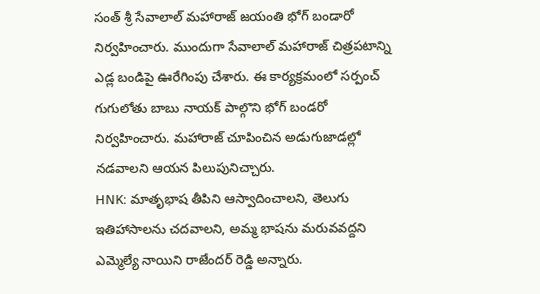సంత్ శ్రీ సేవాలాల్ మహారాజ్ జయంతి భోగ్ బండారో నిర్వహించారు. ముందుగా సేవాలాల్ మహారాజ్ చిత్రపటాన్ని ఎడ్ల బండిపై ఊరేగింపు చేశారు. ఈ కార్యక్రమంలో సర్పంచ్ గుగులోతు బాబు నాయక్ పాల్గొని భోగ్ బండరో నిర్వహించారు. మహారాజ్ చూపించిన అడుగుజాడల్లో నడవాలని ఆయన పిలుపునిచ్చారు.
HNK: మాతృభాష తీపిని ఆస్వాదించాలని, తెలుగు ఇతిహాసాలను చదవాలని, అమ్మ భాషను మరువవద్దని ఎమ్మెల్యే నాయిని రాజేందర్ రెడ్డి అన్నారు.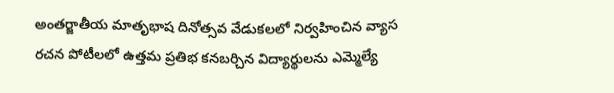అంతర్జాతీయ మాతృభాష దినోత్సవ వేడుకలలో నిర్వహించిన వ్యాస రచన పోటీలలో ఉత్తమ ప్రతిభ కనబర్చిన విద్యార్థులను ఎమ్మెల్యే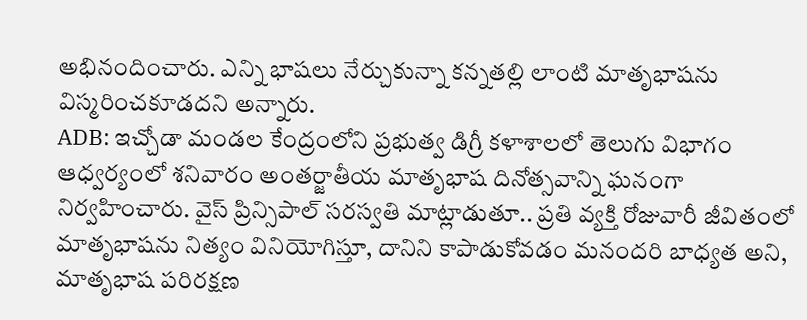అభినందించారు. ఎన్ని భాషలు నేర్చుకున్నా కన్నతల్లి లాంటి మాతృభాషను విస్మరించకూడదని అన్నారు.
ADB: ఇచ్చోడా మండల కేంద్రంలోని ప్రభుత్వ డిగ్రీ కళాశాలలో తెలుగు విభాగం ఆధ్వర్యంలో శనివారం అంతర్జాతీయ మాతృభాష దినోత్సవాన్ని ఘనంగా నిర్వహించారు. వైస్ ప్రిన్సిపాల్ సరస్వతి మాట్లాడుతూ.. ప్రతి వ్యక్తి రోజువారీ జీవితంలో మాతృభాషను నిత్యం వినియోగిస్తూ, దానిని కాపాడుకోవడం మనందరి బాధ్యత అని, మాతృభాష పరిరక్షణ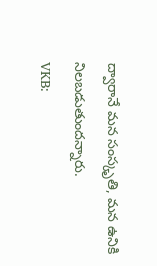ద్వారానే మన సంస్కృతి, మన ఉనికి నిలబడుతుందన్నారు.
VKB: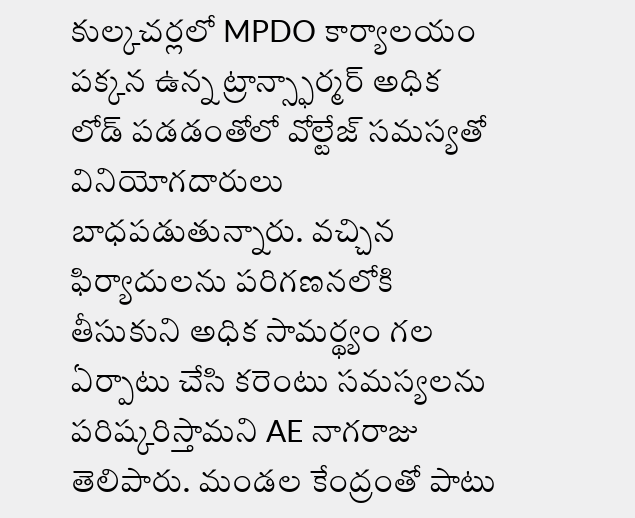కుల్కచర్లలో MPDO కార్యాలయం పక్కన ఉన్న ట్రాన్స్ఫార్మర్ అధిక లోడ్ పడడంతోలో వోల్టేజ్ సమస్యతో వినియోగదారులు బాధపడుతున్నారు. వచ్చిన ఫిర్యాదులను పరిగణనలోకి తీసుకుని అధిక సామర్థ్యం గల ఏర్పాటు చేసి కరెంటు సమస్యలను పరిష్కరిస్తామని AE నాగరాజు తెలిపారు. మండల కేంద్రంతో పాటు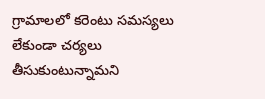గ్రామాలలో కరెంటు సమస్యలు లేకుండా చర్యలు తీసుకుంటున్నామని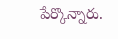పేర్కొన్నారు.